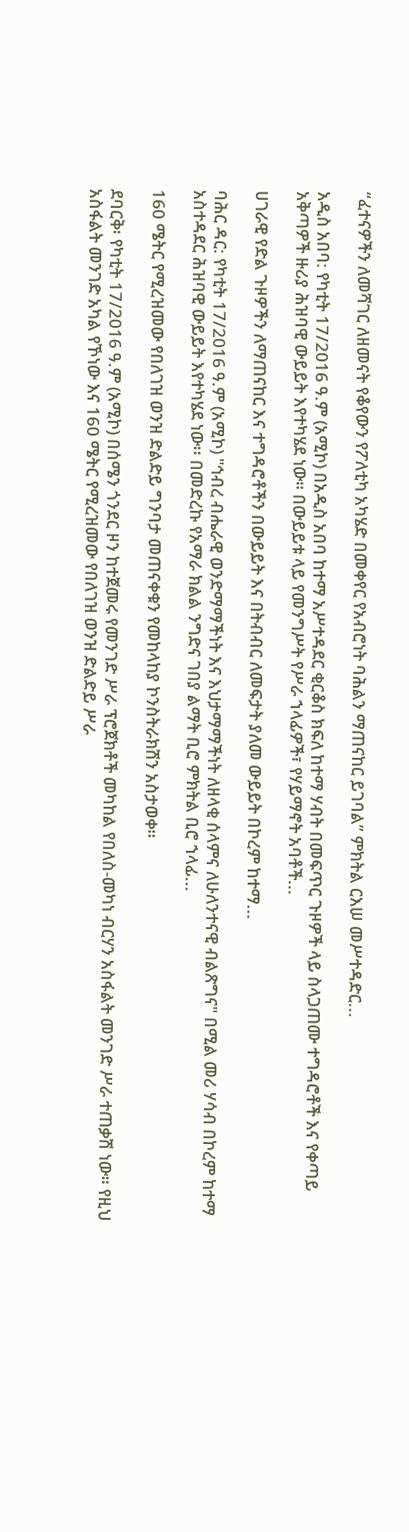“ፈተናዎችን ለመሻገር ለዘመናት የቆየውን የፖለቲካ አካሄድ በመቀየር የአብሮነት ባሕልን ማጠናከር ይገባል” ምክትል ርእሠ መሥተዳድር...

አዲስ አበባ: የካቲት 17/2016 ዓ.ም (አሚኮ) በአዲስ አበባ ከተማ አሥተዳደር ቂርቆስ ክፍለ ከተማ ሃብት በመፍጥር ጉዞዎች ላይ ስላጋጠሙ ተግዳሮቶች እና የቀጣይ አቅጣዎች ዙሪያ ሕዝባዊ ውይይት እየተካሄደ ነው። በውይይቱ ላይ የመንግሥት የሥራ ኀላፊዎች፣ የሃይማኖት አባቶች...

ሀገራዊ የድል ጉዞዎችን ለማጠናከር እና ተግዳሮቶችን በውይይት እና በትብብር ለመፍታት ያለመ ውይይት በኮረም ከተማ...

ባሕር ዳር: የካቲት 17/2016 ዓ.ም (አሚኮ) "ኅብረ ብሔራዊ ወንድማማችነት እና እህታማማችነት ለዘላቂ ሰላምና ለሁለንተናዊ ብልጽግና" በሚል መሪ ሃሳብ በኮረም ከተማ አስተዳደር ሕዝባዊ ውይይት እየተካሄደ ነው፡፡ በመድረኩ የአማራ ክልል ንግድና ገበያ ልማት ቢሮ ምክትል ቢሮ ኀላፊ...

160 ሜትር የሚረዝመው የበለገዝ ወንዝ ድልድይ ግንባታ መጠናቀቁን የመከላከያ ኮንስትራክሽን አስታወቀ።

ደባርቅ፡ የካቲት 17/2016 ዓ.ም (አሚኮ) በሰሜን ጎንደር ዞን ከተጀመሩ የመንገድ ሥራ ፕሮጀክቶች መካከል የበለስ-መካነ ብርሃን አስፋልት መንገድ ሥራ ተጠቃሽ ነው። የዚህ አስፋልት መንገድ አካል የኾነው እና 160 ሜትር የሚረዝመው የበለገዝ ወንዝ ድልድይ ሥራ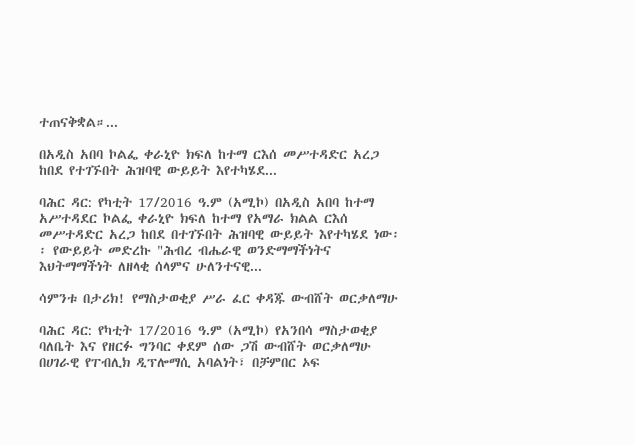ተጠናቅቋል።...

በአዲስ አበባ ኮልፌ ቀራኒዮ ክፍለ ከተማ ርእሰ መሥተዳድር አረጋ ከበደ የተገኙበት ሕዝባዊ ውይይት እየተካሄደ...

ባሕር ዳር: የካቲት 17/2016 ዓ.ም (አሚኮ) በአዲስ አበባ ከተማ አሥተዳደር ኮልፌ ቀራኒዮ ክፍለ ከተማ የአማራ ክልል ርእሰ መሥተዳድር አረጋ ከበደ በተገኙበት ሕዝባዊ ውይይት እየተካሄደ ነው፡፡ የውይይት መድረኩ "ሕብረ ብሔራዊ ወንድማማችነትና እህትማማችነት ለዘላቂ ሰላምና ሁለንተናዊ...

ሳምንቱ በታሪክ! የማስታወቂያ ሥራ ፈር ቀዳጁ ውብሸት ወርቃለማሁ

ባሕር ዳር: የካቲት 17/2016 ዓ.ም (አሚኮ) የአንበሳ ማስታወቂያ ባለቤት እና የዘርፉ ግንባር ቀደም ሰው ጋሽ ውብሸት ወርቃለማሁ በሀገራዊ የፐብሊክ ዲፕሎማሲ አባልነት፣ በቻምበር ኦፍ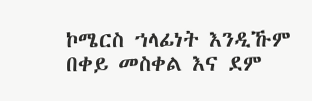ኮሜርስ ኀላፊነት እንዲኹም በቀይ መስቀል እና ደም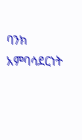ባንክ አምባሳደርነት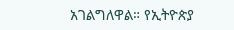አገልግለዋል። የኢትዮጵያ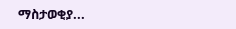ማስታወቂያ...